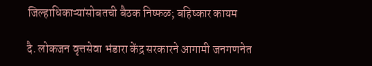जिल्हाधिकाऱ्यांसोबतची बैठक निष्फळ; बहिष्कार कायम

दै. लोकजन वृत्तसेवा भंडारा केंद्र सरकारने आगामी जनगणनेत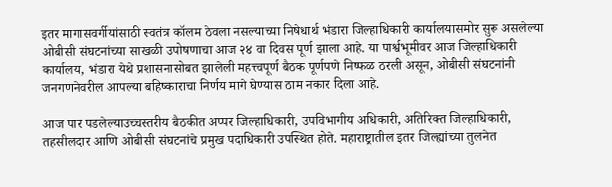इतर मागासवर्गीयांसाठी स्वतंत्र कॉलम ठेवला नसल्याच्या निषेधार्थ भंडारा जिल्हाधिकारी कार्यालयासमोर सुरू असलेल्या ओबीसी संघटनांच्या साखळी उपोषणाचा आज २४ वा दिवस पूर्ण झाला आहे. या पार्श्वभूमीवर आज जिल्हाधिकारी कार्यालय, भंडारा येथे प्रशासनासोबत झालेली महत्त्वपूर्ण बैठक पूर्णपणे निष्फळ ठरली असून, ओबीसी संघटनांनी जनगणनेवरील आपल्या बहिष्काराचा निर्णय मागे घेण्यास ठाम नकार दिला आहे.

आज पार पडलेल्याउच्चस्तरीय बैठकीत अप्पर जिल्हाधिकारी, उपविभागीय अधिकारी, अतिरिक्त जिल्हाधिकारी, तहसीलदार आणि ओबीसी संघटनांचे प्रमुख पदाधिकारी उपस्थित होते. महाराष्ट्रातील इतर जिल्ह्यांच्या तुलनेत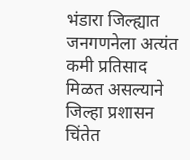भंडारा जिल्ह्यात जनगणनेला अत्यंत कमी प्रतिसाद मिळत असल्याने जिल्हा प्रशासन चिंतेत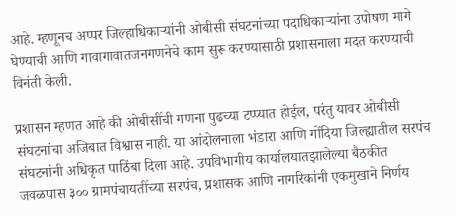आहे. म्हणूनच अप्पर जिल्हाधिकाऱ्यांनी ओबीसी संघटनांच्या पदाधिकाऱ्यांना उपोषण मागे घेण्याची आणि गावागावातजनगणनेचे काम सुरू करण्यासाठी प्रशासनाला मदत करण्याची विनंती केली.

प्रशासन म्हणत आहे की ओबीसींची गणना पुढच्या टप्प्यात होईल, परंतु यावर ओबीसी संघटनांचा अजिबात विश्वास नाही. या आंदोलनाला भंडारा आणि गोंदिया जिल्ह्यातील सरपंच संघटनांनी अधिकृत पाठिंबा दिला आहे. उपविभागीय कार्यालयातझालेल्या बैठकीत जवळपास ३०० ग्रामपंचायतींच्या सरपंच, प्रशासक आणि नागरिकांनी एकमुखाने निर्णय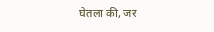घेतला की, जर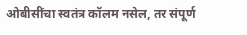ओबीसींचा स्वतंत्र कॉलम नसेल, तर संपूर्ण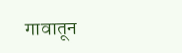गावातून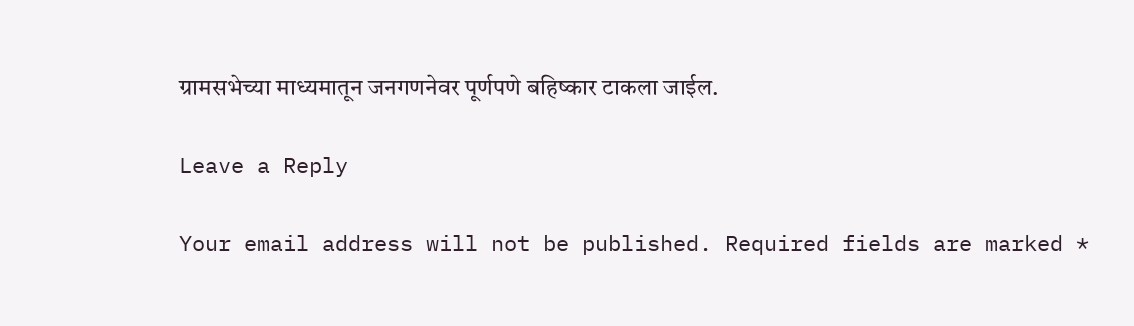ग्रामसभेच्या माध्यमातून जनगणनेवर पूर्णपणे बहिष्कार टाकला जाईल.

Leave a Reply

Your email address will not be published. Required fields are marked *